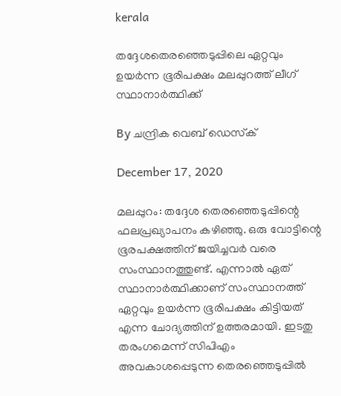kerala

തദ്ദേശതെരഞ്ഞെടുപ്പിലെ ഏറ്റവും ഉയര്‍ന്ന ഭൂരിപക്ഷം മലപ്പുറത്ത് ലീഗ് സ്ഥാനാര്‍ത്ഥിക്ക്

By ചന്ദ്രിക വെബ് ഡെസ്‌ക്‌

December 17, 2020

മലപ്പുറം: തദ്ദേശ തെരഞ്ഞെടുപ്പിന്റെ ഫലപ്രഖ്യാപനം കഴിഞ്ഞു. ഒരു വോട്ടിന്റെ ഭൂരപക്ഷത്തിന് ജയിച്ചവര്‍ വരെ സംസ്ഥാനത്തുണ്ട്. എന്നാല്‍ ഏത് സ്ഥാനാര്‍ത്ഥിക്കാണ് സംസ്ഥാനത്ത് ഏറ്റവും ഉയര്‍ന്ന ഭൂരിപക്ഷം കിട്ടിയത് എന്ന ചോദ്യത്തിന് ഉത്തരമായി. ഇടതു തരംഗമെന്ന് സിപിഎം അവകാശപ്പെടുന്ന തെരഞ്ഞെടുപ്പില്‍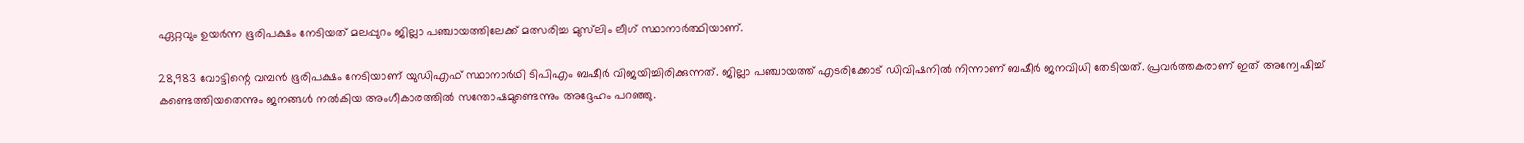ഏറ്റവും ഉയര്‍ന്ന ഭൂരിപക്ഷം നേടിയത് മലപ്പുറം ജില്ലാ പഞ്ചായത്തിലേക്ക് മത്സരിച്ച മുസ്‌ലിം ലീഗ് സ്ഥാനാര്‍ത്ഥിയാണ്.

28,983 വോട്ടിന്റെ വമ്പന്‍ ഭൂരിപക്ഷം നേടിയാണ് യുഡിഎഫ് സ്ഥാനാര്‍ഥി ടിപിഎം ബഷീര്‍ വിജയിച്ചിരിക്കുന്നത്. ജില്ലാ പഞ്ചായത്ത് എടരിക്കോട് ഡിവിഷനില്‍ നിന്നാണ് ബഷീര്‍ ജനവിധി തേടിയത്. പ്രവര്‍ത്തകരാണ് ഇത് അന്വേഷിച്ച് കണ്ടെത്തിയതെന്നും ജനങ്ങള്‍ നല്‍കിയ അംഗീകാരത്തില്‍ സന്തോഷമുണ്ടെന്നും അദ്ദേഹം പറഞ്ഞു.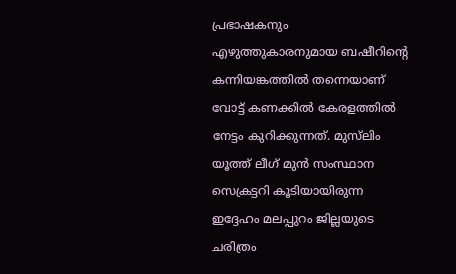പ്രഭാഷകനും എഴുത്തുകാരനുമായ ബഷീറിന്റെ കന്നിയങ്കത്തില്‍ തന്നെയാണ് വോട്ട് കണക്കില്‍ കേരളത്തില്‍ നേട്ടം കുറിക്കുന്നത്. മുസ്‌ലിം യൂത്ത് ലീഗ് മുന്‍ സംസ്ഥാന സെക്രട്ടറി കൂടിയായിരുന്ന ഇദ്ദേഹം മലപ്പുറം ജില്ലയുടെ ചരിത്രം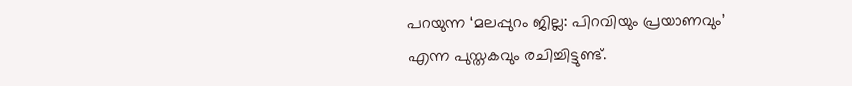പറയുന്ന ‘മലപ്പുറം ജില്ല: പിറവിയും പ്രയാണവും’ എന്ന പുസ്തകവും രചിച്ചിട്ടുണ്ട്.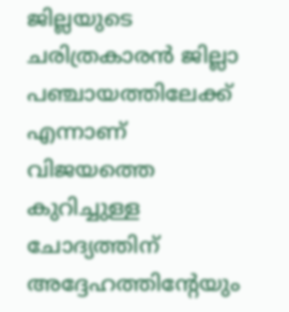ജില്ലയുടെ ചരിത്രകാരന്‍ ജില്ലാ പഞ്ചായത്തിലേക്ക് എന്നാണ് വിജയത്തെ കുറിച്ചുള്ള ചോദ്യത്തിന് അദ്ദേഹത്തിന്റേയും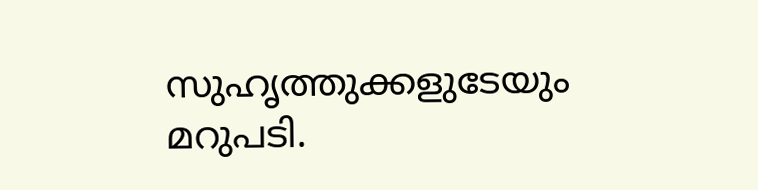സുഹൃത്തുക്കളുടേയും മറുപടി.